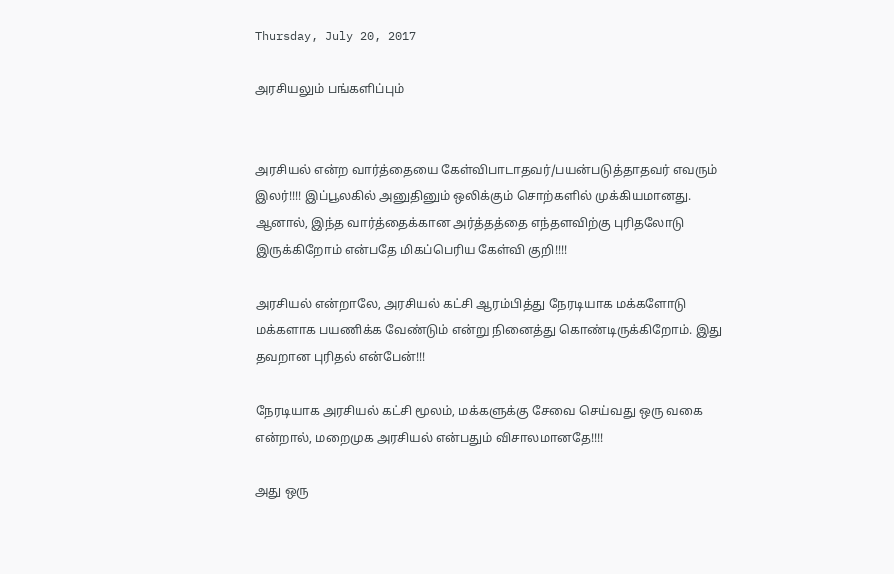Thursday, July 20, 2017

அரசியலும் பங்களிப்பும்


அரசியல் என்ற வார்த்தையை கேள்விபாடாதவர்/பயன்படுத்தாதவர் எவரும் இலர்!!!! இப்பூலகில் அனுதினும் ஒலிக்கும் சொற்களில் முக்கியமானது. ஆனால், இந்த வார்த்தைக்கான அர்த்தத்தை எந்தளவிற்கு புரிதலோடு இருக்கிறோம் என்பதே மிகப்பெரிய கேள்வி குறி!!!!

அரசியல் என்றாலே, அரசியல் கட்சி ஆரம்பித்து நேரடியாக மக்களோடு மக்களாக பயணிக்க வேண்டும் என்று நினைத்து கொண்டிருக்கிறோம். இது தவறான புரிதல் என்பேன்!!!

நேரடியாக அரசியல் கட்சி மூலம், மக்களுக்கு சேவை செய்வது ஒரு வகை என்றால், மறைமுக அரசியல் என்பதும் விசாலமானதே!!!!

அது ஒரு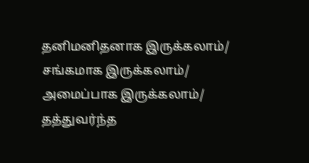தனிமனிதனாக இருக்கலாம்/ சங்கமாக இருக்கலாம்/ அமைப்பாக இருக்கலாம்/ தத்துவர்ந்த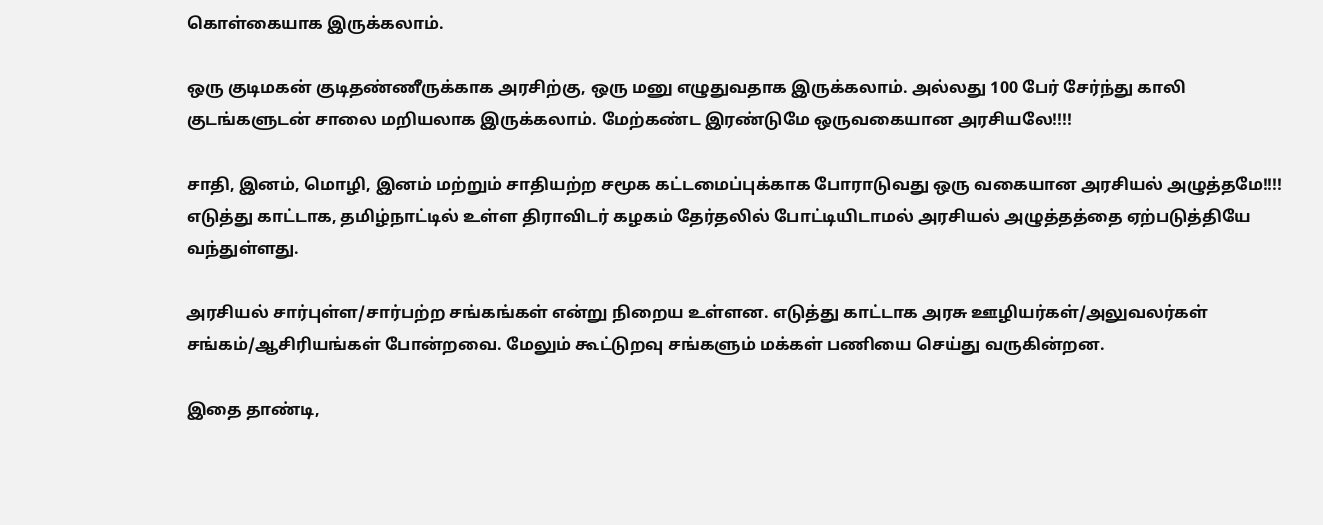கொள்கையாக இருக்கலாம்.

ஒரு குடிமகன் குடிதண்ணீருக்காக அரசிற்கு, ஒரு மனு எழுதுவதாக இருக்கலாம். அல்லது 100 பேர் சேர்ந்து காலி குடங்களுடன் சாலை மறியலாக இருக்கலாம். மேற்கண்ட இரண்டுமே ஒருவகையான அரசியலே!!!!

சாதி, இனம், மொழி, இனம் மற்றும் சாதியற்ற சமூக கட்டமைப்புக்காக போராடுவது ஒரு வகையான அரசியல் அழுத்தமே!!!! எடுத்து காட்டாக, தமிழ்நாட்டில் உள்ள திராவிடர் கழகம் தேர்தலில் போட்டியிடாமல் அரசியல் அழுத்தத்தை ஏற்படுத்தியே வந்துள்ளது.

அரசியல் சார்புள்ள/சார்பற்ற சங்கங்கள் என்று நிறைய உள்ளன. எடுத்து காட்டாக அரசு ஊழியர்கள்/அலுவலர்கள் சங்கம்/ஆசிரியங்கள் போன்றவை. மேலும் கூட்டுறவு சங்களும் மக்கள் பணியை செய்து வருகின்றன.

இதை தாண்டி,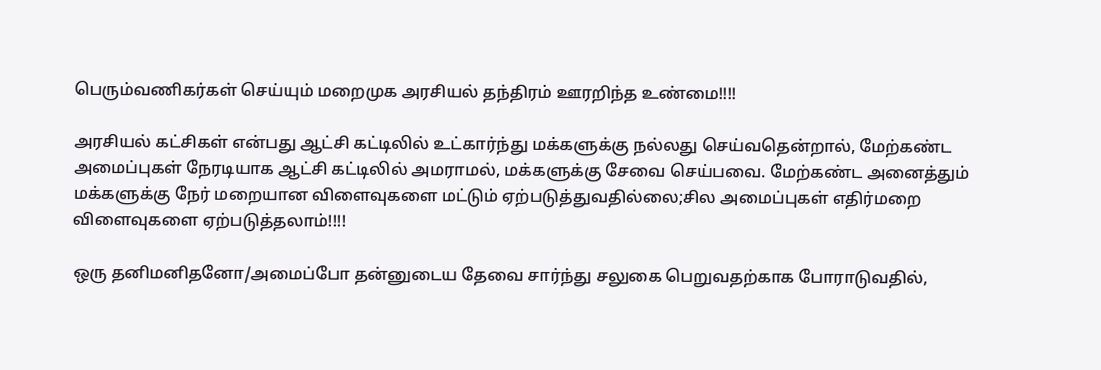பெரும்வணிகர்கள் செய்யும் மறைமுக அரசியல் தந்திரம் ஊரறிந்த உண்மை!!!!

அரசியல் கட்சிகள் என்பது ஆட்சி கட்டிலில் உட்கார்ந்து மக்களுக்கு நல்லது செய்வதென்றால், மேற்கண்ட அமைப்புகள் நேரடியாக ஆட்சி கட்டிலில் அமராமல், மக்களுக்கு சேவை செய்பவை. மேற்கண்ட அனைத்தும் மக்களுக்கு நேர் மறையான விளைவுகளை மட்டும் ஏற்படுத்துவதில்லை;சில அமைப்புகள் எதிர்மறை விளைவுகளை ஏற்படுத்தலாம்!!!!

ஒரு தனிமனிதனோ/அமைப்போ தன்னுடைய தேவை சார்ந்து சலுகை பெறுவதற்காக போராடுவதில்,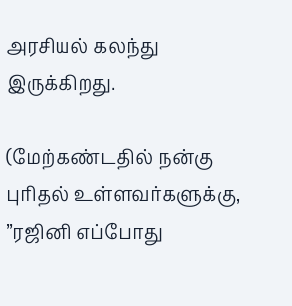அரசியல் கலந்து இருக்கிறது.

(மேற்கண்டதில் நன்கு புரிதல் உள்ளவர்களுக்கு, ”ரஜினி எப்போது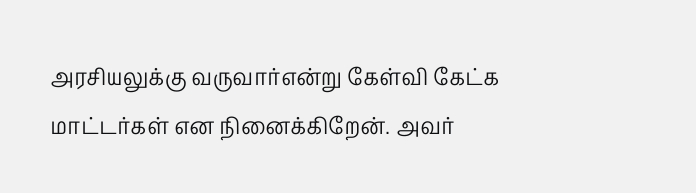அரசியலுக்கு வருவார்என்று கேள்வி கேட்க மாட்டர்கள் என நினைக்கிறேன். அவர்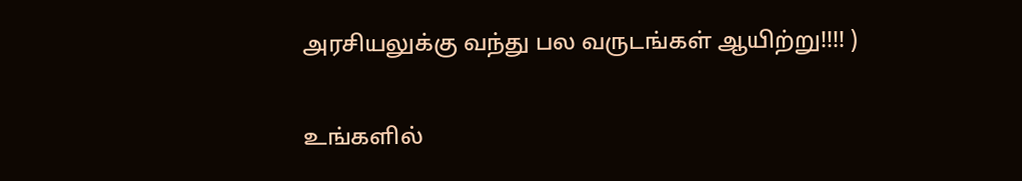அரசியலுக்கு வந்து பல வருடங்கள் ஆயிற்று!!!! )

உங்களில்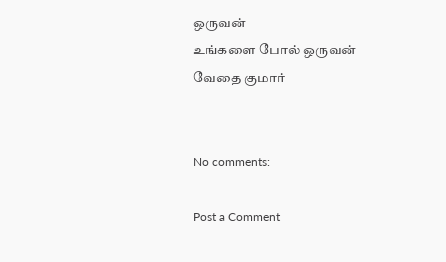ஒருவன்
உங்களை போல் ஒருவன்
வேதை குமார்


No comments:

Post a Comment